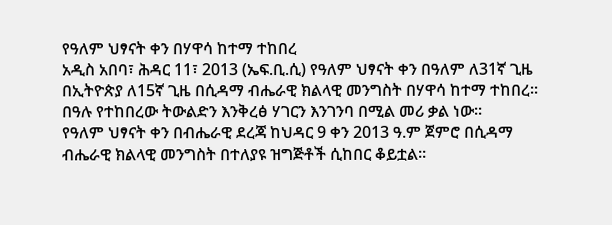የዓለም ህፃናት ቀን በሃዋሳ ከተማ ተከበረ
አዲስ አበባ፣ ሕዳር 11፣ 2013 (ኤፍ.ቢ.ሲ) የዓለም ህፃናት ቀን በዓለም ለ31ኛ ጊዜ በኢትዮጵያ ለ15ኛ ጊዜ በሲዳማ ብሔራዊ ክልላዊ መንግስት በሃዋሳ ከተማ ተከበረ፡፡
በዓሉ የተከበረው ትውልድን እንቅረፅ ሃገርን እንገንባ በሚል መሪ ቃል ነው፡፡
የዓለም ህፃናት ቀን በብሔራዊ ደረጃ ከህዳር 9 ቀን 2013 ዓ.ም ጀምሮ በሲዳማ ብሔራዊ ክልላዊ መንግስት በተለያዩ ዝግጅቶች ሲከበር ቆይቷል፡፡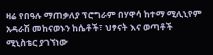ዛሬ የበዓሉ ማጠቃለያ ፕሮግራም በሃዋሳ ከተማ ሚሊኒየም አዳራሽ መከናወኑን ከሴቶች፣ ህፃናት እና ወጣቶች ሚኒስቴር ያገኘነው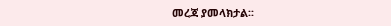መረጃ ያመላክታል፡፡